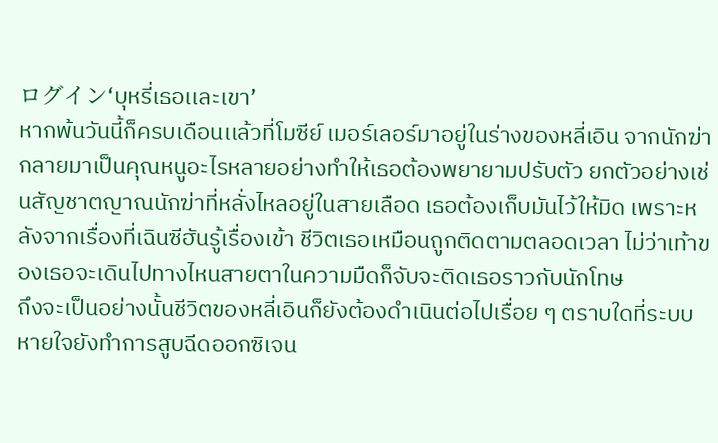ログイン‘บุหรี่เธอเเละเขา’
หากพ้นวันนี้ก็ครบเดือนเเล้วที่โมซีย์ เมอร์เลอร์มาอยู่ในร่างของหลี่เอิน จากนักฆ่ากลายมาเป็นคุณหนูอะไรหลายอย่างทำให้เธอต้องพยายามปรับตัว ยกตัวอย่างเช่นสัญชาตญาณนักฆ่าที่หลั่งไหลอยู่ในสายเลือด เธอต้องเก็บมันไว้ให้มิด เพราะหลังจากเรื่องที่เฉินซีฮันรู้เรื่องเข้า ชีวิตเธอเหมือนถูกติดตามตลอดเวลา ไม่ว่าเท้าของเธอจะเดินไปทางไหนสายตาในความมืดก็จับจะติดเธอราวกับนักโทษ
ถึงจะเป็นอย่างนั้นชีวิตของหลี่เอินก็ยังต้องดำเนินต่อไปเรื่อย ๆ ตราบใดที่ระบบหายใจยังทำการสูบฉีดออกซิเจน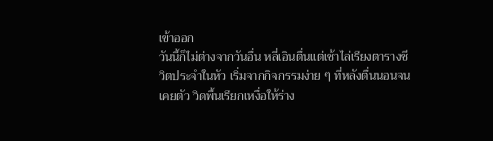เข้าออก
วันนี้ก็ไม่ต่างจากวันอื่น หลี่เอินตื่นเเต่เช้าไล่เรียงตารางชีวิตประจำในหัว เริ่มจากกิจกรรมง่าย ๆ ที่หลังตื่นนอนจนเคยตัว วิดพื้นเรียกเหงื่อให้ร่าง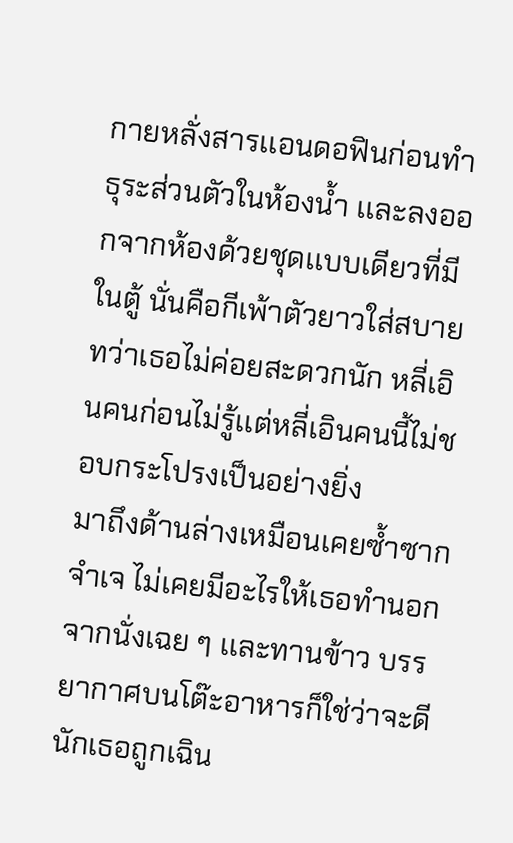กายหลั่งสารเเอนดอฟินก่อนทำธุระส่วนตัวในห้องนํ้า เเละลงออกจากห้องด้วยชุดเเบบเดียวที่มีในตู้ นั่นคือกีเพ้าตัวยาวใส่สบายทว่าเธอไม่ค่อยสะดวกนัก หลี่เอินคนก่อนไม่รู้เเต่หลี่เอินคนนี้ไม่ชอบกระโปรงเป็นอย่างยิ่ง
มาถึงด้านล่างเหมือนเคยซํ้าซากจำเจ ไม่เคยมีอะไรให้เธอทำนอกจากนั่งเฉย ๆ เเละทานข้าว บรรยากาศบนโต๊ะอาหารก็ใช่ว่าจะดีนักเธอถูกเฉิน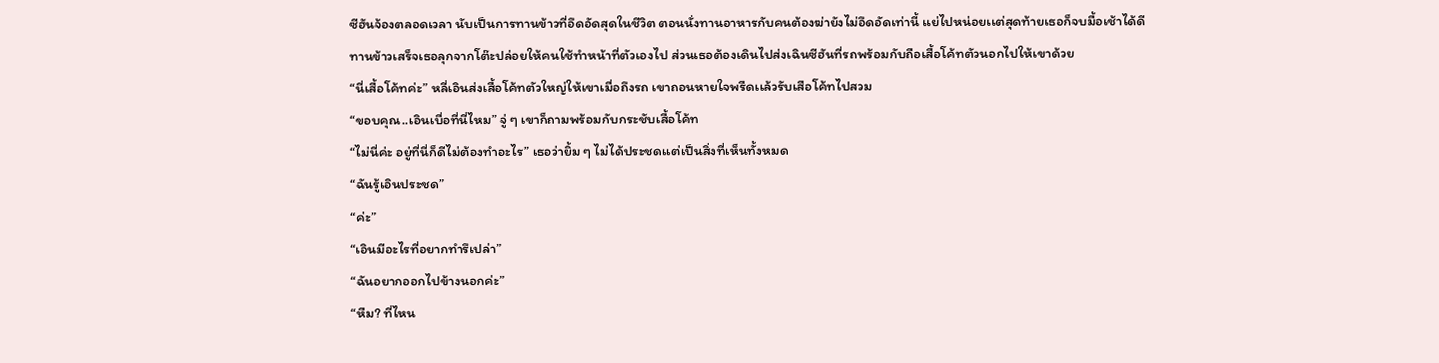ซีฮันจ้องตลอดเวลา นับเป็นการทานข้าวที่อึดอัดสุดในชีวิต ตอนนั่งทานอาหารกับคนต้องฆ่ายังไม่อึดอัดเท่านี้ เเย่ไปหน่อยเเต่สุดท้ายเธอก็จบมื้อเช้าได้ดี
ทานข้าวเสร็จเธอลุกจากโต๊ะปล่อยให้คนใช้ทำหน้าที่ตัวเองไป ส่วนเธอต้องเดินไปส่งเฉินซีฮันที่รถพร้อมกับถือเสื้อโค้ทตัวนอกไปให้เขาด้วย
“นี่เสื้อโค้ทค่ะ” หลี่เอินส่งเสื้อโค้ทตัวใหญ่ให้เขาเมื่อถึงรถ เขาถอนหายใจพรืดเเล้วรับเสือโค้ทไปสวม
“ขอบคุณ..เอินเบื่อที่นี่ไหม” จู่ ๆ เขาก็ถามพร้อมกับกระชับเสื้อโค้ท
“ไม่นี่ค่ะ อยู่ที่นี่ก็ดีไม่ต้องทำอะไร” เธอว่ายิ้ม ๆ ไม่ได้ประชดเเต่เป็นสิ่งที่เห็นทั้งหมด
“ฉันรู้เอินประชด”
“ค่ะ”
“เอินมีอะไรที่อยากทำรึเปล่า”
“ฉันอยากออกไปข้างนอกค่ะ”
“หืม? ที่ไหน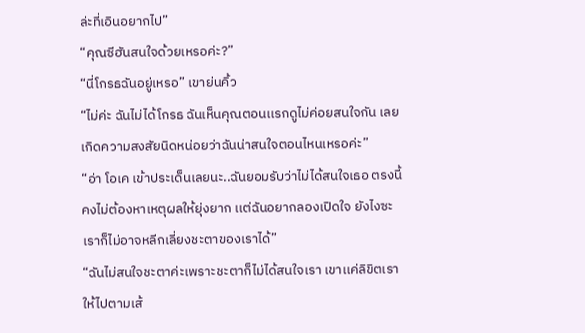ล่ะที่เอินอยากไป”
“คุณซีฮันสนใจด้วยเหรอค่ะ?”
“นี่โกรธฉันอยู่เหรอ” เขาย่นคิ้ว
“ไม่ค่ะ ฉันไม่ได้โกรธ ฉันเห็นคุณตอนเเรกดูไม่ค่อยสนใจกัน เลยเกิดความสงสัยนิดหน่อยว่าฉันน่าสนใจตอนไหนเหรอค่ะ”
“อ่า โอเค เข้าประเด็นเลยนะ..ฉันยอมรับว่าไม่ได้สนใจเธอ ตรงนี้คงไม่ต้องหาเหตุผลให้ยุ่งยาก เเต่ฉันอยากลองเปิดใจ ยังไงซะเราก็ไม่อาจหลีกเลี่ยงชะตาของเราได้”
“ฉันไม่สนใจชะตาค่ะเพราะชะตาก็ไม่ได้สนใจเรา เขาเเค่ลิขิตเราให้ไปตามเส้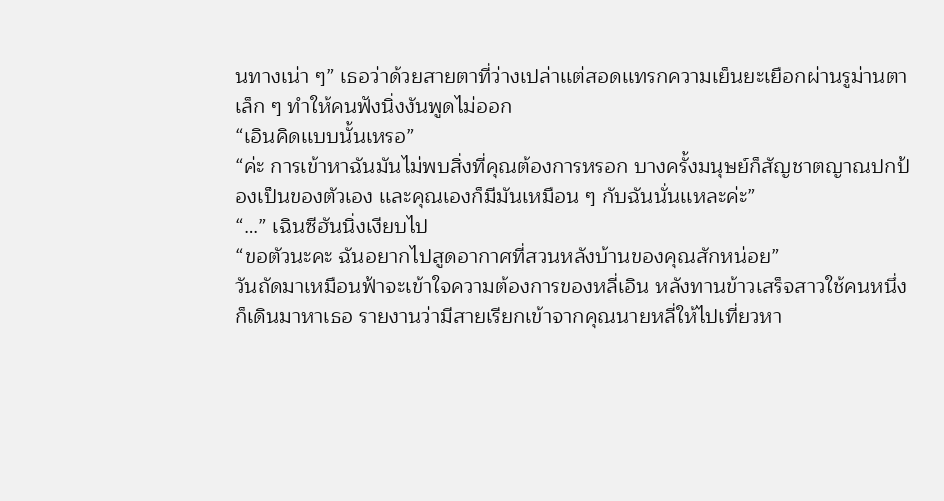นทางเน่า ๆ” เธอว่าด้วยสายตาที่ว่างเปล่าเเต่สอดเเทรกความเย็นยะเยือกผ่านรูม่านตาเล็ก ๆ ทำให้คนฟังนิ่งงันพูดไม่ออก
“เอินคิดเเบบนั้นเหรอ”
“ค่ะ การเข้าหาฉันมันไม่พบสิ่งที่คุณต้องการหรอก บางครั้งมนุษย์ก็สัญชาตญาณปกป้องเป็นของตัวเอง เเละคุณเองก็มีมันเหมือน ๆ กับฉันนั่นเเหละค่ะ”
“…” เฉินซีฮันนิ่งเงียบไป
“ขอตัวนะคะ ฉันอยากไปสูดอากาศที่สวนหลังบ้านของคุณสักหน่อย”
วันถัดมาเหมือนฟ้าจะเข้าใจความต้องการของหลี่เอิน หลังทานข้าวเสร็จสาวใช้คนหนึ่งก็เดินมาหาเธอ รายงานว่ามีสายเรียกเข้าจากคุณนายหลี่ให้ไปเที่ยวหา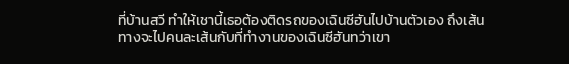ที่บ้านสวี ทำให้เชานี้เธอต้องติดรถของเฉินซีฮันไปบ้านตัวเอง ถึงเส้นทางจะไปคนละเส้นกับที่ทำงานของเฉินซีฮันทว่าเขา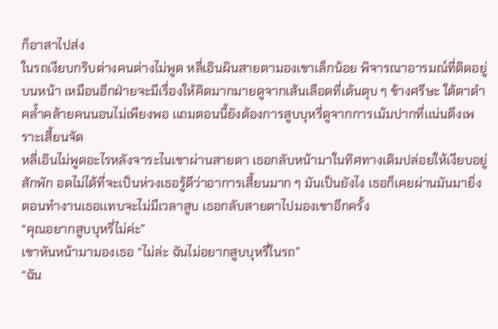ก็อาสาไปส่ง
ในรถเงียบกริบต่างคนต่างไม่พูด หลี่เอินผินสายตามองเขาเล็กน้อย พิจารณาอารมณ์ที่ติดอยู่บนหน้า เหมือนอีกฝ่ายจะมีเรื่องให้คิดมากมายดูจากเส้นเลือดที่เต้นตุบ ๆ ข้างศรีษะ ใต้ตาดำคลํ้าคล้ายคนนอนไม่เพียงพอ เเถมตอนนี้ยังต้องการสูบบุหรี่ดูจากการเม้มปากที่เเน่นตึงเพราะเสี้ยนจัด
หลี่เอินไม่พูดอะไรหลังจาระไนเขาผ่านสายตา เธอกลับหน้ามาในทิศทางเดิมปล่อยให้เงียบอยู่สักพัก อดไม่ได้ที่จะเป็นห่วงเธอรู้ดีว่าอาการเสี้ยนมาก ๆ มันเป็นยังไง เธอก็เคยผ่านมันมายิ่งตอนทำงานเธอเเทบจะไม่มีเวลาสูบ เธอกลับสายตาไปมองเขาอีกครั้ง
“คุณอยากสูบบุหรี่ไม่ค่ะ”
เขาหันหน้ามามองเธอ “ไม่ล่ะ ฉันไม่อยากสูบบุหรี่ในรถ”
“ฉัน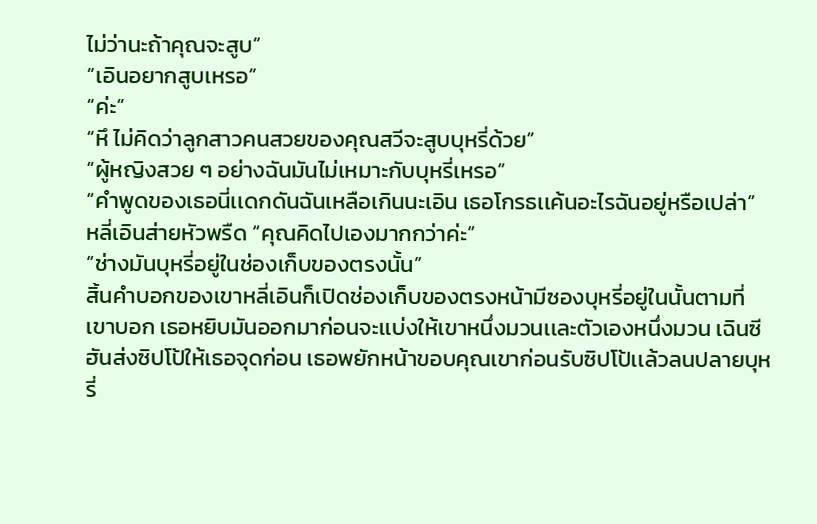ไม่ว่านะถ้าคุณจะสูบ”
“เอินอยากสูบเหรอ”
“ค่ะ”
“หึ ไม่คิดว่าลูกสาวคนสวยของคุณสวีจะสูบบุหรี่ด้วย”
“ผู้หญิงสวย ๆ อย่างฉันมันไม่เหมาะกับบุหรี่เหรอ”
“คำพูดของเธอนี่เเดกดันฉันเหลือเกินนะเอิน เธอโกรธเเค้นอะไรฉันอยู่หรือเปล่า”
หลี่เอินส่ายหัวพรืด “คุณคิดไปเองมากกว่าค่ะ”
“ช่างมันบุหรี่อยู่ในช่องเก็บของตรงนั้น”
สิ้นคำบอกของเขาหลี่เอินก็เปิดช่องเก็บของตรงหน้ามีซองบุหรี่อยู่ในนั้นตามที่เขาบอก เธอหยิบมันออกมาก่อนจะเเบ่งให้เขาหนึ่งมวนเเละตัวเองหนึ่งมวน เฉินซีฮันส่งซิปโป้ให้เธอจุดก่อน เธอพยักหน้าขอบคุณเขาก่อนรับซิปโป้เเล้วลนปลายบุหรี่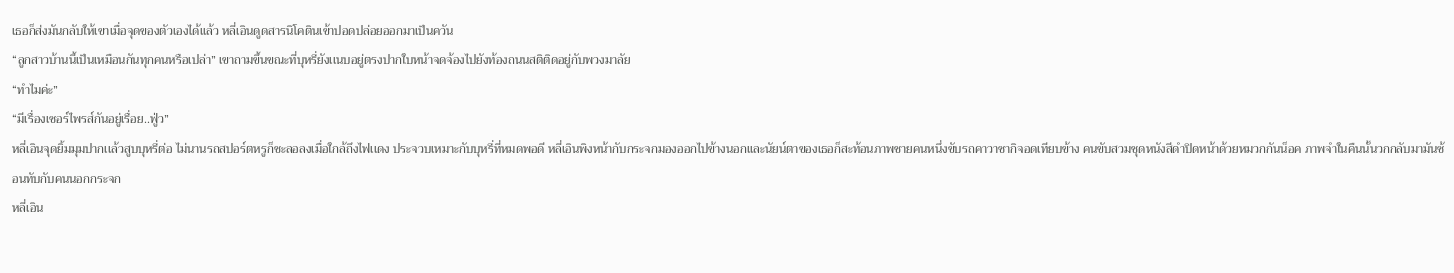เธอก็ส่งมันกลับให้เขาเมื่อจุดของตัวเองได้เเล้ว หลี่เอินดูดสารนิโคตินเข้าปอดปล่อยออกมาเป็นควัน
“ลูกสาวบ้านนี้เป็นเหมือนกันทุกคนหรือเปล่า” เขาถามขึ้นขณะที่บุหรี่ยังเเนบอยู่ตรงปากใบหน้าจดจ้องไปยังท้องถนนสติติดอยู่กับพวงมาลัย
“ทำไมค่ะ”
“มีเรื่องเซอร์ไพรส์กันอยู่เรื่อย..ฟู่ว”
หลี่เอินจุดยิ้มมุมปากเเล้วสูบบุหรี่ต่อ ไม่นานรถสปอร์ตหรูก็ชะลอลงเมื่อใกล้ถึงไฟเเดง ประจวบเหมาะกับบุหรี่ที่หมดพอดี หลี่เอินพิงหน้ากับกระจกมองออกไปข้างนอกเเละนัยน์ตาของเธอก็สะท้อนภาพชายคนหนึ่งขับรถคาวาซากิจอดเทียบข้าง คนขับสวมชุดหนังสีดำปิดหน้าด้วยหมวกกันน็อค ภาพจำในคืนนั้นวกกลับมามันซ้อนทับกับคนนอกกระจก
หลี่เอิน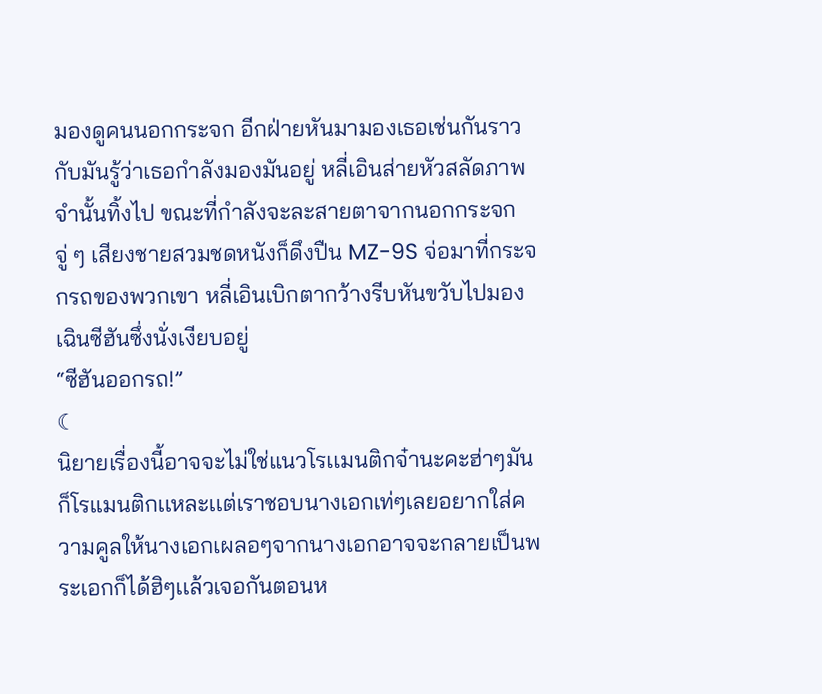มองดูคนนอกกระจก อีกฝ่ายหันมามองเธอเช่นกันราวกับมันรู้ว่าเธอกำลังมองมันอยู่ หลี่เอินส่ายหัวสลัดภาพจำนั้นทิ้งไป ขณะที่กำลังจะละสายตาจากนอกกระจก จู่ ๆ เสียงชายสวมชดหนังก็ดึงปืน MZ-9S จ่อมาที่กระจกรถของพวกเขา หลี่เอินเบิกตากว้างรีบหันขวับไปมองเฉินซีฮันซึ่งนั่งเงียบอยู่
“ซีฮันออกรถ!”
☾
นิยายเรื่องนี้อาจจะไม่ใช่เเนวโรเเมนติกจ๋านะคะฮ่าๆมันก็โรแมนติกเเหละเเต่เราชอบนางเอกเท่ๆเลยอยากใส่ความคูลให้นางเอกเผลอๆจากนางเอกอาจจะกลายเป็นพระเอกก็ได้ฮิๆเเล้วเจอกันตอนห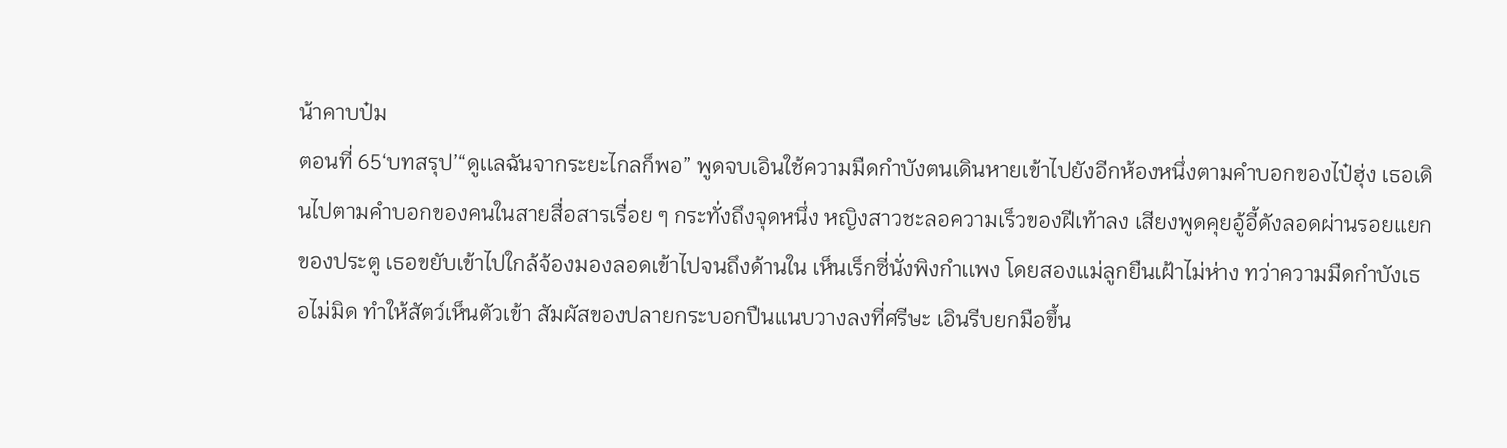น้าคาบป๋ม
ตอนที่ 65‘บทสรุป’“ดูเเลฉันจากระยะไกลก็พอ” พูดจบเอินใช้ความมืดกำบังตนเดินหายเข้าไปยังอีกห้องหนึ่งตามคำบอกของไป๋ฮุ่ง เธอเดินไปตามคำบอกของคนในสายสื่อสารเรื่อย ๆ กระทั่งถึงจุดหนึ่ง หญิงสาวชะลอความเร็วของฝีเท้าลง เสียงพูดคุยอู้อี้ดังลอดผ่านรอยเเยกของประตู เธอขยับเข้าไปใกล้จ้องมองลอดเข้าไปจนถึงด้านใน เห็นเร็กซี่นั่งพิงกำเเพง โดยสองเเม่ลูกยืนเฝ้าไม่ห่าง ทว่าความมืดกำบังเธอไม่มิด ทำให้สัตว์เห็นตัวเข้า สัมผัสของปลายกระบอกปืนเเนบวางลงที่ศรีษะ เอินรีบยกมือขึ้น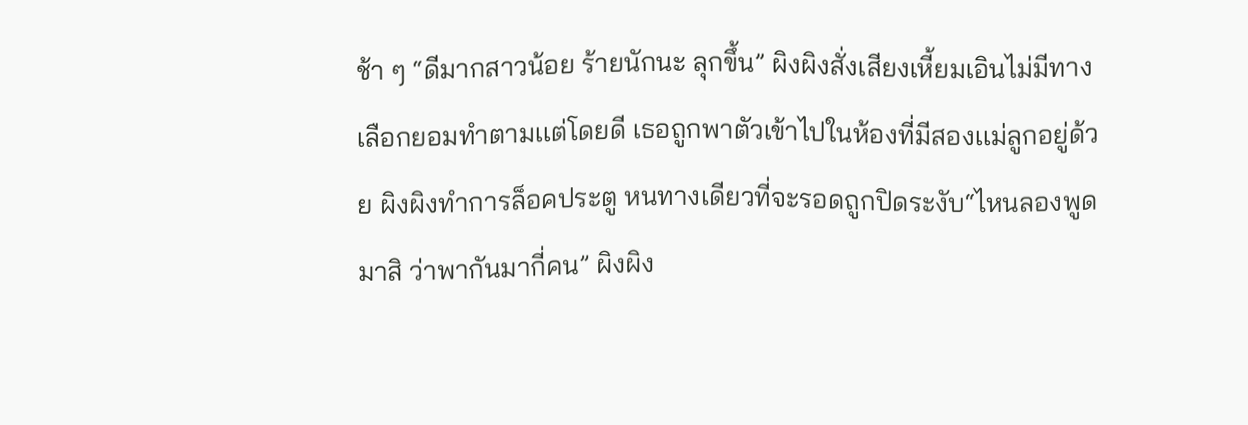ช้า ๆ “ดีมากสาวน้อย ร้ายนักนะ ลุกขึ้น” ผิงผิงสั่งเสียงเหี้ยมเอินไม่มีทางเลือกยอมทำตามเเต่โดยดี เธอถูกพาตัวเข้าไปในห้องที่มีสองเเม่ลูกอยู่ด้วย ผิงผิงทำการล็อคประตู หนทางเดียวที่จะรอดถูกปิดระงับ“ไหนลองพูดมาสิ ว่าพากันมากี่คน” ผิงผิง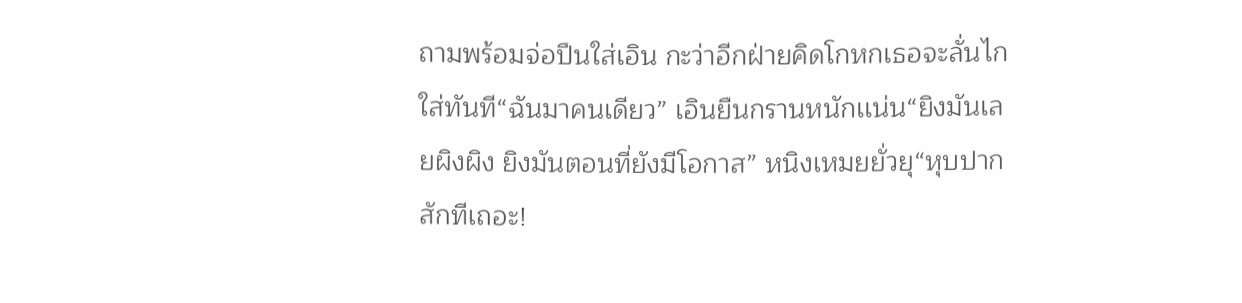ถามพร้อมจ่อปืนใส่เอิน กะว่าอีกฝ่ายคิดโกหกเธอจะลั่นไกใส่ทันที“ฉันมาคนเดียว” เอินยืนกรานหนักเเน่น“ยิงมันเลยผิงผิง ยิงมันตอนที่ยังมีโอกาส” หนิงเหมยยั่วยุ“หุบปากสักทีเถอะ!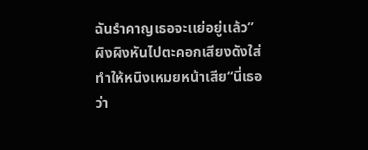ฉันรำคาญเธอจะเเย่อยู่เเล้ว” ผิงผิงหันไปตะคอกเสียงดังใส่ ทำให้หนิงเหมยหน้าเสีย“นี่เธอว่า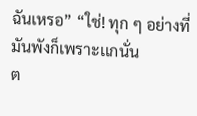ฉันเหรอ” “ใช่! ทุก ๆ อย่างที่มันพังก็เพราะเเกนั่น
ต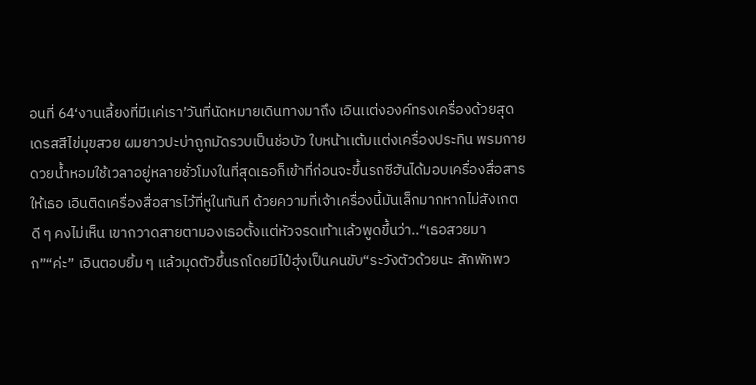อนที่ 64‘งานเลี้ยงที่มีเเค่เรา’วันที่นัดหมายเดินทางมาถึง เอินเเต่งองค์ทรงเครื่องด้วยสุดเดรสสีไข่มุขสวย ผมยาวปะบ่าถูกมัดรวบเป็นช่อบัว ใบหน้าเเต้มเเต่งเครื่องประทิน พรมกายดวยนํ้าหอมใช้เวลาอยู่หลายชั่วโมงในที่สุดเธอก็เข้าที่ก่อนจะขึ้นรถซีฮันได้มอบเครื่องสื่อสารให้เธอ เอินติดเครื่องสื่อสารไว้ที่หูในทันที ด้วยความที่เจ้าเครื่องนี้มันเล็กมากหากไม่สังเกตดี ๆ คงไม่เห็น เขากวาดสายตามองเธอตั้งเเต่หัวจรดเท้าเเล้วพูดขึ้นว่า..“เธอสวยมาก”“ค่ะ” เอินตอบยิ้ม ๆ เเล้วมุดตัวขึ้นรถโดยมีไป๋ฮุ่งเป็นคนขับ“ระวังตัวด้วยนะ สักพักพว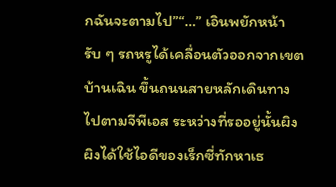กฉันจะตามไป”“…” เอินพยักหน้ารับ ๆ รถหรูได้เคลื่อนตัวออกจากเขตบ้านเฉิน ขึ้นถนนสายหลักเดินทางไปตามจีพีเอส ระหว่างที่รออยู่นั้นผิงผิงได้ใช้ไอดีของเร็กซี่ทักหาเธ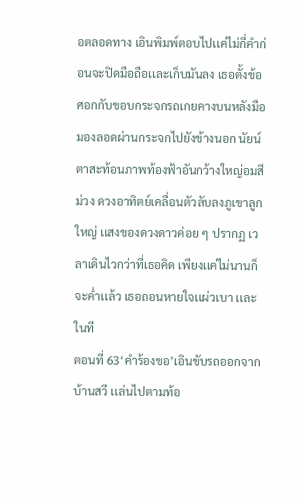อตลอดทาง เอินพิมพ์ตอบไปเเค่ไม่กี่คำก่อนจะปิดมือถือเเละเก็บมันลง เธอตั้งข้อศอกกับขอบกระจกรถเกยคางบนหลังมือมองลอดผ่านกระจกไปยังข้างนอก นัยน์ตาสะท้อนภาพท้องฟ้าอันกว้างใหญ่อมสีม่วง ดวงอาทิตย์เคลื่อนตัวลับลงภูเขาลูกใหญ่ เเสงของดวงดาวค่อย ๆ ปรากฏ เวลาเดินไวกว่าที่เธอคิด เพียงเเค่ไม่นานก็จะคํ่าเเล้ว เธอถอนหายใจเเผ่วเบา เเละในที
ตอนที่ 63‘คำร้องขอ’เอินขับรถออกจากบ้านสวี เเล่นไปตามท้อ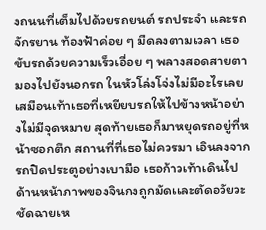งถนนที่เต็มไปด้วยรถยนต์ รถประจำ เเละรถจักรยาน ท้องฟ้าค่อย ๆ มืดลงตามเวลา เธอขับรถด้วยความเร็วเอื่อย ๆ พลางสอดสายตามองไปยังนอกรถ ในหัวโล่งโจ่งไม่มีอะไรเลยเสมือนเท้าเธอที่เหยียบรถให้ไปข้างหน้าอย่างไม่มีจุดหมาย สุดท้ายเธอก็มาหยุดรถอยู่ที่หน้าซอกตึก สถานที่ที่เธอไม่ควรมา เอินลงจากรถปิดประตูอย่างเบามือ เธอก้าวเท้าเดินไปด้านหน้าภาพของจินกงถูกมัดเเละตัดอวัยวะชัดฉายเห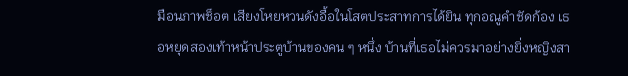มือนภาพช็อต เสียงโหยหวนดังอื้อในโสตประสาทการได้ยิน ทุกอณูคำชัดก้อง เธอหยุดสองเท้าหน้าประตูบ้านของคน ๆ หนึ่ง บ้านที่เธอไม่ควรมาอย่างยิ่งหญิงสา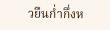วยืนกํ่ากึ่งห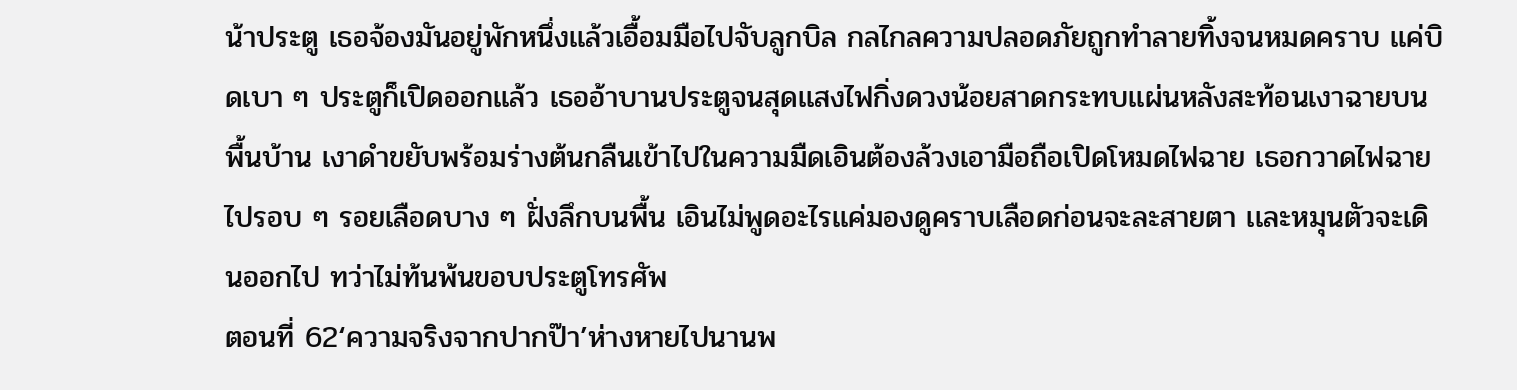น้าประตู เธอจ้องมันอยู่พักหนึ่งเเล้วเอื้อมมือไปจับลูกบิล กลไกลความปลอดภัยถูกทำลายทิ้งจนหมดคราบ เเค่บิดเบา ๆ ประตูก็เปิดออกเเล้ว เธออ้าบานประตูจนสุดเเสงไฟกิ่งดวงน้อยสาดกระทบเเผ่นหลังสะท้อนเงาฉายบนพื้นบ้าน เงาดำขยับพร้อมร่างต้นกลืนเข้าไปในความมืดเอินต้องล้วงเอามือถือเปิดโหมดไฟฉาย เธอกวาดไฟฉายไปรอบ ๆ รอยเลือดบาง ๆ ฝั่งลึกบนพื้น เอินไม่พูดอะไรเเค่มองดูคราบเลือดก่อนจะละสายตา เเละหมุนตัวจะเดินออกไป ทว่าไม่ท้นพ้นขอบประตูโทรศัพ
ตอนที่ 62‘ความจริงจากปากป๊า’ห่างหายไปนานพ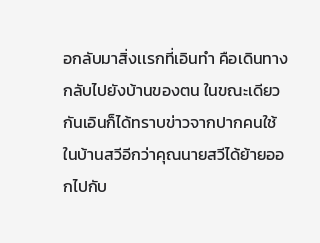อกลับมาสิ่งเเรกที่เอินทำ คือเดินทางกลับไปยังบ้านของตน ในขณะเดียวกันเอินก็ได้ทราบข่าวจากปากคนใช้ในบ้านสวีอีกว่าคุณนายสวีได้ย้ายออกไปกับ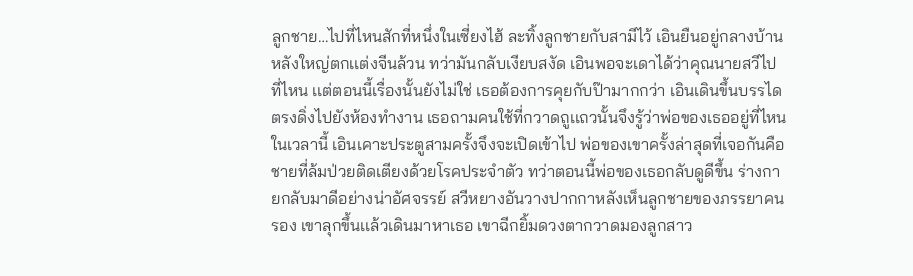ลูกชาย…ไปที่ไหนสักที่หนึ่งในเซี่ยงไฮ้ ละทิ้งลูกชายกับสามีไว้ เอินยืนอยู่กลางบ้านหลังใหญ่ตกเเต่งจีนล้วน ทว่ามันกลับเงียบสงัด เอินพอจะเดาได้ว่าคุณนายสวีไปที่ไหน เเต่ตอนนี้เรื่องนั้นยังไม่ใช่ เธอต้องการคุยกับป๊ามากกว่า เอินเดินขึ้นบรรไดตรงดิ่งไปยังห้องทำงาน เธอถามคนใช้ที่กวาดถูเเถวนั้นจึงรู้ว่าพ่อของเธออยู่ที่ไหนในเวลานี้ เอินเคาะประตูสามครั้งจึงจะเปิดเข้าไป พ่อของเขาครั้งล่าสุดที่เจอกันคือชายที่ล้มป่วยติดเตียงด้วยโรคประจำตัว ทว่าตอนนี้พ่อของเธอกลับดูดีขึ้น ร่างกายกลับมาดีอย่างน่าอัศจรรย์ สวีหยางอันวางปากกาหลังเห็นลูกชายของภรรยาคนรอง เขาลุกขึ้นเเล้วเดินมาหาเธอ เขาฉีกยิ้มดวงตากวาดมองลูกสาว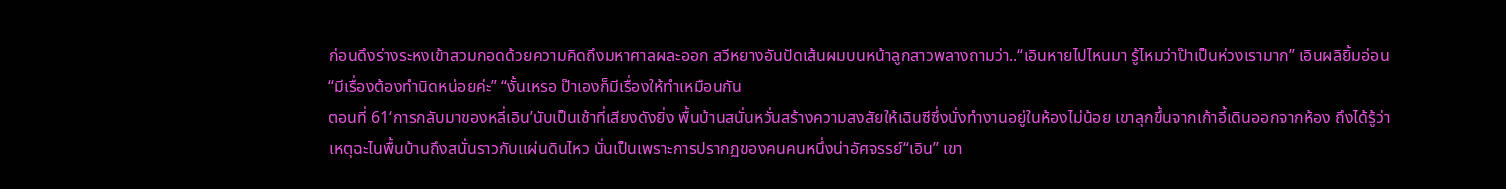ก่อนดึงร่างระหงเข้าสวมกอดด้วยความคิดถึงมหาศาลผละออก สวีหยางอันปัดเส้นผมบนหน้าลูกสาวพลางถามว่า..“เอินหายไปไหนมา รู้ไหมว่าป๊าเป็นห่วงเรามาก” เอินผลิยิ้มอ่อน “มีเรื่องต้องทำนิดหน่อยค่ะ” “งั้นเหรอ ป๊าเองก็มีเรื่องให้ทำเหมือนกัน
ตอนที่ 61‘การกลับมาของหลี่เอิน’นับเป็นเช้าที่เสียงดังยิ่ง พื้นบ้านสนั่นหวั่นสร้างความสงสัยให้เฉินซีซึ่งนั่งทำงานอยู่ในห้องไม่น้อย เขาลุกขึ้นจากเก้าอี้เดินออกจากห้อง ถึงได้รู้ว่าเหตุฉะไนพื้นบ้านถึงสนั่นราวกับเเผ่นดินไหว นั่นเป็นเพราะการปรากฏของคนคนหนึ่งน่าอัศจรรย์“เอิน” เขา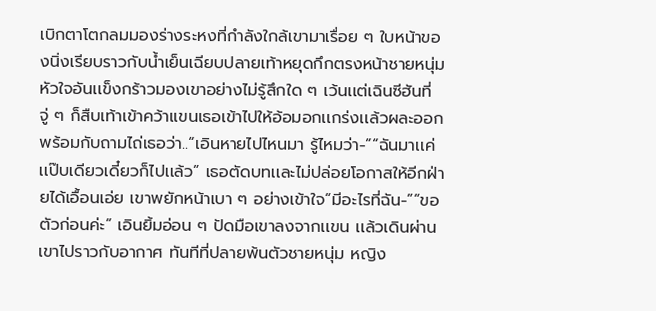เบิกตาโตกลมมองร่างระหงที่กำลังใกล้เขามาเรื่อย ๆ ใบหน้าของนิ่งเรียบราวกับนํ้าเย็นเฉียบปลายเท้าหยุดกึกตรงหน้าชายหนุ่ม หัวใจอันเเข็งกร้าวมองเขาอย่างไม่รู้สึกใด ๆ เว้นเเต่เฉินซีฮันที่จู่ ๆ ก็สืบเท้าเข้าคว้าเเขนเธอเข้าไปให้อ้อมอกเเกร่งเเล้วผละออกพร้อมกับถามไถ่เธอว่า..“เอินหายไปไหนมา รู้ไหมว่า-”“ฉันมาเเค่เเป๊บเดียวเดี๋ยวก็ไปเเล้ว” เธอตัดบทเเละไม่ปล่อยโอกาสให้อีกฝ่ายได้เอื้อนเอ่ย เขาพยักหน้าเบา ๆ อย่างเข้าใจ“มีอะไรที่ฉัน-”“ขอตัวก่อนค่ะ” เอินยิ้มอ่อน ๆ ปัดมือเขาลงจากเเขน เเล้วเดินผ่านเขาไปราวกับอากาศ ทันทีที่ปลายพ้นตัวชายหนุ่ม หญิง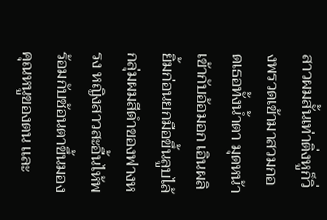สาวผมสั้นเท่าติ่งหูก็วิ่งพรวดเข้ามาสวมกอดเธอทั้งนํ้าตา มุดหน้าเข้ากับอ้อมอก เอินผลิยิ้มก่อนยกมือขึ้นลูบไล้กลุ่มผมสีดำของฟางหรง หญิงสาวสะอื้นไห้พร้อมกับช้อนตาขึ้นมองคุณหนูของตน เเละ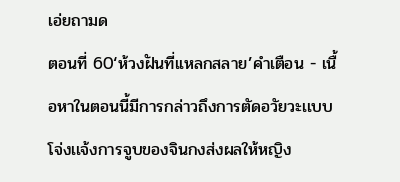เอ่ยถามด
ตอนที่ 60‘ห้วงฝันที่เเหลกสลาย’คำเตือน - เนื้อหาในตอนนี้มีการกล่าวถึงการตัดอวัยวะเเบบโจ่งเเจ้งการจูบของจินกงส่งผลให้หญิง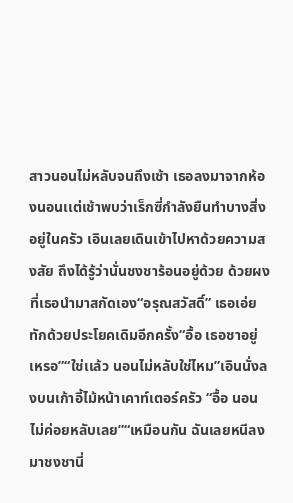สาวนอนไม่หลับจนถึงเช้า เธอลงมาจากห้องนอนเเต่เช้าพบว่าเร็กซี่กำลังยืนทำบางสิ่งอยู่ในครัว เอินเลยเดินเข้าไปหาด้วยความสงสัย ถึงได้รู้ว่านั่นชงชาร้อนอยู่ด้วย ด้วยผงที่เธอนำมาสกัดเอง“อรุณสวัสดิ์” เธอเอ่ยทักด้วยประโยคเดิมอีกครั้ง“อื้อ เธอชาอยู่เหรอ”“ใช่เเล้ว นอนไม่หลับใช่ไหม”เอินนั่งลงบนเก้าอี้ไม้หน้าเคาท์เตอร์ครัว “อื้อ นอนไม่ค่อยหลับเลย”“เหมือนกัน ฉันเลยหนีลงมาชงชานี่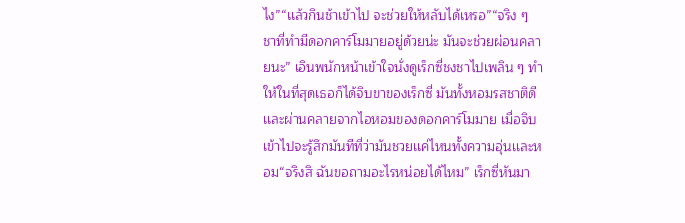ไง”“เเล้วกินช้าเข้าไป จะช่วยให้หลับได้เหรอ”“จริง ๆ ชาที่ทำมีดอกคาร์โมมายอยู่ด้วยน่ะ มันจะช่วยผ่อนคลายนะ” เอินพนักหน้าเข้าใจนั่งดูเร็กซี่ชงชาไปเพลิน ๆ ทำให้ในที่สุดเธอก็ได้จิบขาของเร็กซี่ มันทั้งหอมรสชาติดีเเละผ่านคลายจากไอหอมของดอกคาร์โมมาย เมื่อจิบเข้าไปจะรู้สึกมันทีที่ว่ามันชวยเเค่ไหนทั้งความอุ่นเเละหอม“จริงสิ ฉันขอถามอะไรหน่อยได้ไหม” เร็กซี่หันมา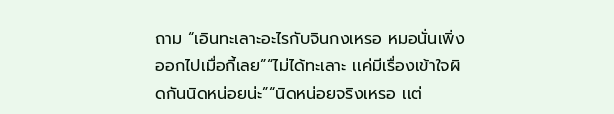ถาม “เอินทะเลาะอะไรกับจินกงเหรอ หมอนั่นเพิ่งออกไปเมื่อกี้เลย”“ไม่ได้ทะเลาะ เเค่มีเรื่องเข้าใจผิดกันนิดหน่อยน่ะ”“นิดหน่อยจริงเหรอ เเต่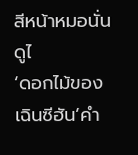สีหน้าหมอนั่นดูไ
‘ดอกไม้ของเฉินซีฮัน’คำ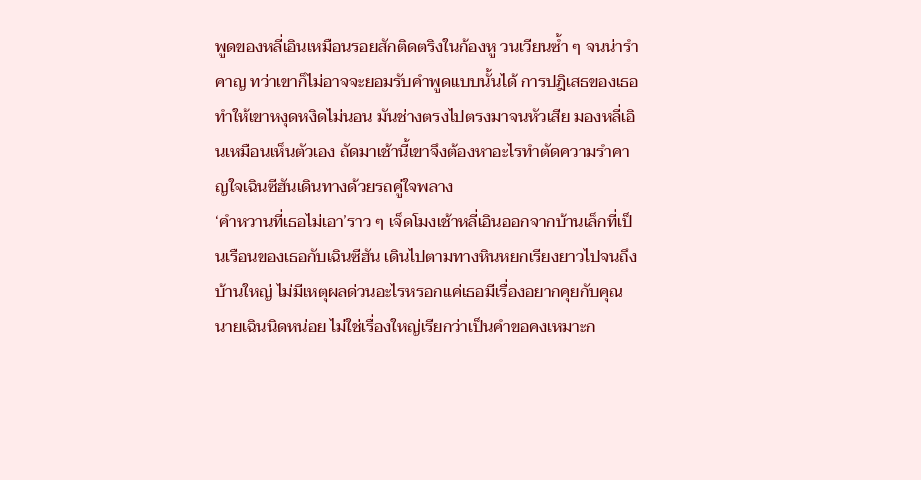พูดของหลี่เอินเหมือนรอยสักติดตริงในก้องหู วนเวียนซํ้า ๆ จนน่ารำคาญ ทว่าเขาก็ไม่อาจจะยอมรับคำพูดเเบบนั้นได้ การปฎิเสธของเธอทำให้เขาหงุดหงิดไม่นอน มันช่างตรงไปตรงมาจนหัวเสีย มองหลี่เอินเหมือนเห็นตัวเอง ถัดมาเช้านี้เขาจึงต้องหาอะไรทำตัดความรำคาญใจเฉินซีฮันเดินทางด้วยรถคู่ใจพลาง
‘คำหวานที่เธอไม่เอา’ราว ๆ เจ็ดโมงเช้าหลี่เอินออกจากบ้านเล็กที่เป็นเรือนของเธอกับเฉินซีฮัน เดินไปตามทางหินหยกเรียงยาวไปจนถึงบ้านใหญ่ ไม่มีเหตุผลด่วนอะไรหรอกเเค่เธอมีเรื่องอยากคุยกับคุณนายเฉินนิดหน่อย ไม่ใช่เรื่องใหญ่เรียกว่าเป็นคำขอคงเหมาะก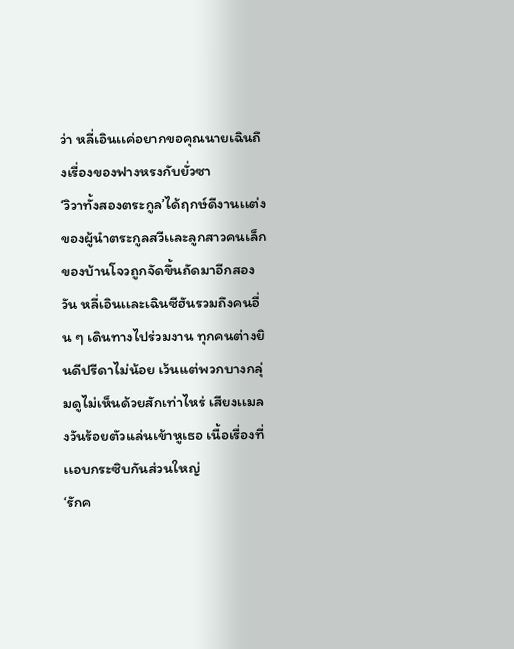ว่า หลี่เอินเเค่อยากขอคุณนายเฉินถึงเรื่องของฟางหรงกับยั่วซา
‘วิวาทั้งสองตระกูล’ได้ฤกษ์ดีงานเเต่งของผู้นำตระกูลสวีเเละลูกสาวคนเล็กของบ้านโจวถูกจัดขึ้นถัดมาอีกสองวัน หลี่เอินเเละเฉินซีฮันรวมถึงคนอื่น ๆ เดินทางไปร่วมงาน ทุกคนต่างยินดีปรีดาไม่น้อย เว้นเเต่พวกบางกลุ่มดูไม่เห็นด้วยสักเท่าไหร่ เสียงเเมลงวันร้อยตัวเเล่นเข้าหูเธอ เนื้อเรื่องที่เเอบกระซิบกันส่วนใหญ่
‘รักค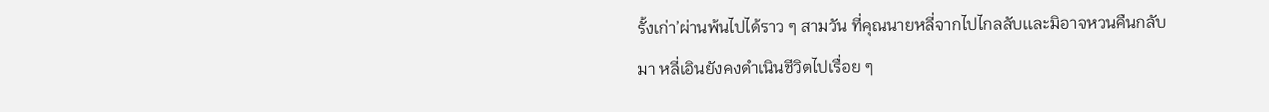รั้งเก่า’ผ่านพ้นไปได้ราว ๆ สามวัน ที่คุณนายหลี่จากไปไกลลับเเละมิอาจหวนคืนกลับมา หลี่เอินยังคงดำเนินชีวิตไปเรื่อย ๆ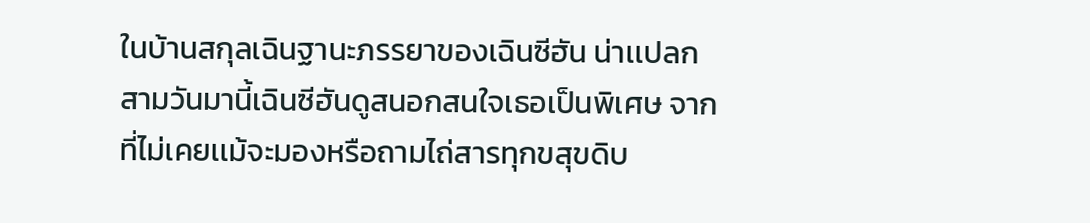ในบ้านสกุลเฉินฐานะภรรยาของเฉินซีฮัน น่าเเปลกสามวันมานี้เฉินซีฮันดูสนอกสนใจเธอเป็นพิเศษ จากที่ไม่เคยเเม้จะมองหรือถามไถ่สารทุกขสุขดิบ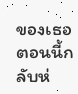ของเธอ ตอนนี้กลับห่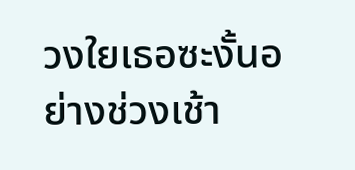วงใยเธอซะงั้นอย่างช่วงเช้า